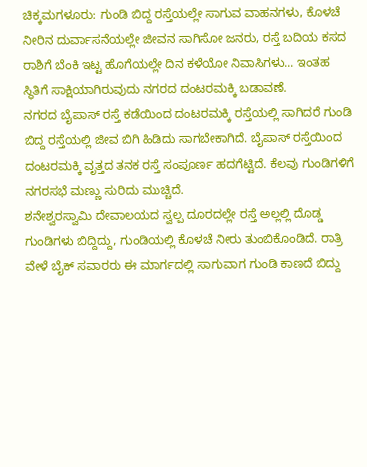ಚಿಕ್ಕಮಗಳೂರು: ಗುಂಡಿ ಬಿದ್ದ ರಸ್ತೆಯಲ್ಲೇ ಸಾಗುವ ವಾಹನಗಳು, ಕೊಳಚೆ ನೀರಿನ ದುರ್ವಾಸನೆಯಲ್ಲೇ ಜೀವನ ಸಾಗಿಸೋ ಜನರು, ರಸ್ತೆ ಬದಿಯ ಕಸದ ರಾಶಿಗೆ ಬೆಂಕಿ ಇಟ್ಟ ಹೊಗೆಯಲ್ಲೇ ದಿನ ಕಳೆಯೋ ನಿವಾಸಿಗಳು... ಇಂತಹ ಸ್ಥಿತಿಗೆ ಸಾಕ್ಷಿಯಾಗಿರುವುದು ನಗರದ ದಂಟರಮಕ್ಕಿ ಬಡಾವಣೆ.
ನಗರದ ಬೈಪಾಸ್ ರಸ್ತೆ ಕಡೆಯಿಂದ ದಂಟರಮಕ್ಕಿ ರಸ್ತೆಯಲ್ಲಿ ಸಾಗಿದರೆ ಗುಂಡಿ ಬಿದ್ದ ರಸ್ತೆಯಲ್ಲಿ ಜೀವ ಬಿಗಿ ಹಿಡಿದು ಸಾಗಬೇಕಾಗಿದೆ. ಬೈಪಾಸ್ ರಸ್ತೆಯಿಂದ ದಂಟರಮಕ್ಕಿ ವೃತ್ತದ ತನಕ ರಸ್ತೆ ಸಂಪೂರ್ಣ ಹದಗೆಟ್ಟಿದೆ. ಕೆಲವು ಗುಂಡಿಗಳಿಗೆ ನಗರಸಭೆ ಮಣ್ಣು ಸುರಿದು ಮುಚ್ಚಿದೆ.
ಶನೇಶ್ವರಸ್ವಾಮಿ ದೇವಾಲಯದ ಸ್ವಲ್ಪ ದೂರದಲ್ಲೇ ರಸ್ತೆ ಅಲ್ಲಲ್ಲಿ ದೊಡ್ಡ ಗುಂಡಿಗಳು ಬಿದ್ದಿದ್ದು, ಗುಂಡಿಯಲ್ಲಿ ಕೊಳಚೆ ನೀರು ತುಂಬಿಕೊಂಡಿದೆ. ರಾತ್ರಿ ವೇಳೆ ಬೈಕ್ ಸವಾರರು ಈ ಮಾರ್ಗದಲ್ಲಿ ಸಾಗುವಾಗ ಗುಂಡಿ ಕಾಣದೆ ಬಿದ್ದು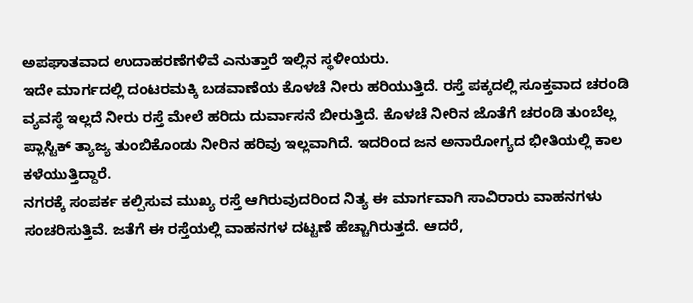ಅಪಘಾತವಾದ ಉದಾಹರಣೆಗಳಿವೆ ಎನುತ್ತಾರೆ ಇಲ್ಲಿನ ಸ್ಥಳೀಯರು.
ಇದೇ ಮಾರ್ಗದಲ್ಲಿ ದಂಟರಮಕ್ಕಿ ಬಡವಾಣೆಯ ಕೊಳಚೆ ನೀರು ಹರಿಯುತ್ತಿದೆ. ರಸ್ತೆ ಪಕ್ಕದಲ್ಲಿ ಸೂಕ್ತವಾದ ಚರಂಡಿ ವ್ಯವಸ್ಥೆ ಇಲ್ಲದೆ ನೀರು ರಸ್ತೆ ಮೇಲೆ ಹರಿದು ದುರ್ವಾಸನೆ ಬೀರುತ್ತಿದೆ. ಕೊಳಚೆ ನೀರಿನ ಜೊತೆಗೆ ಚರಂಡಿ ತುಂಬೆಲ್ಲ ಪ್ಲಾಸ್ಟಿಕ್ ತ್ಯಾಜ್ಯ ತುಂಬಿಕೊಂಡು ನೀರಿನ ಹರಿವು ಇಲ್ಲವಾಗಿದೆ. ಇದರಿಂದ ಜನ ಅನಾರೋಗ್ಯದ ಭೀತಿಯಲ್ಲಿ ಕಾಲ ಕಳೆಯುತ್ತಿದ್ದಾರೆ.
ನಗರಕ್ಕೆ ಸಂಪರ್ಕ ಕಲ್ಪಿಸುವ ಮುಖ್ಯ ರಸ್ತೆ ಆಗಿರುವುದರಿಂದ ನಿತ್ಯ ಈ ಮಾರ್ಗವಾಗಿ ಸಾವಿರಾರು ವಾಹನಗಳು ಸಂಚರಿಸುತ್ತಿವೆ. ಜತೆಗೆ ಈ ರಸ್ತೆಯಲ್ಲಿ ವಾಹನಗಳ ದಟ್ಟಣೆ ಹೆಚ್ಚಾಗಿರುತ್ತದೆ. ಆದರೆ,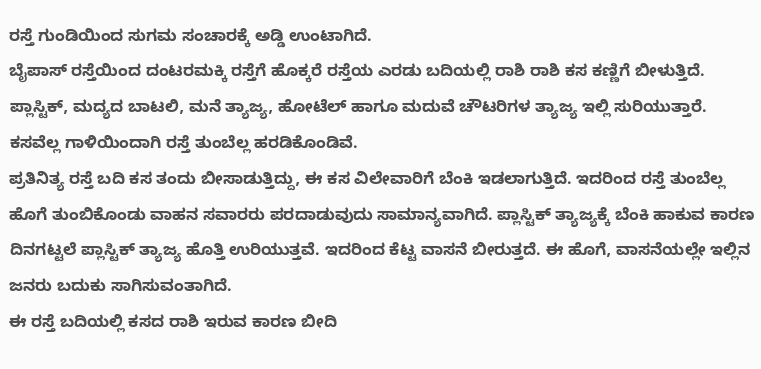ರಸ್ತೆ ಗುಂಡಿಯಿಂದ ಸುಗಮ ಸಂಚಾರಕ್ಕೆ ಅಡ್ಡಿ ಉಂಟಾಗಿದೆ.
ಬೈಪಾಸ್ ರಸ್ತೆಯಿಂದ ದಂಟರಮಕ್ಕಿ ರಸ್ತೆಗೆ ಹೊಕ್ಕರೆ ರಸ್ತೆಯ ಎರಡು ಬದಿಯಲ್ಲಿ ರಾಶಿ ರಾಶಿ ಕಸ ಕಣ್ಣಿಗೆ ಬೀಳುತ್ತಿದೆ. ಪ್ಲಾಸ್ಟಿಕ್, ಮದ್ಯದ ಬಾಟಲಿ, ಮನೆ ತ್ಯಾಜ್ಯ, ಹೋಟೆಲ್ ಹಾಗೂ ಮದುವೆ ಚೌಟರಿಗಳ ತ್ಯಾಜ್ಯ ಇಲ್ಲಿ ಸುರಿಯುತ್ತಾರೆ. ಕಸವೆಲ್ಲ ಗಾಳಿಯಿಂದಾಗಿ ರಸ್ತೆ ತುಂಬೆಲ್ಲ ಹರಡಿಕೊಂಡಿವೆ.
ಪ್ರತಿನಿತ್ಯ ರಸ್ತೆ ಬದಿ ಕಸ ತಂದು ಬೀಸಾಡುತ್ತಿದ್ದು, ಈ ಕಸ ವಿಲೇವಾರಿಗೆ ಬೆಂಕಿ ಇಡಲಾಗುತ್ತಿದೆ. ಇದರಿಂದ ರಸ್ತೆ ತುಂಬೆಲ್ಲ ಹೊಗೆ ತುಂಬಿಕೊಂಡು ವಾಹನ ಸವಾರರು ಪರದಾಡುವುದು ಸಾಮಾನ್ಯವಾಗಿದೆ. ಪ್ಲಾಸ್ಟಿಕ್ ತ್ಯಾಜ್ಯಕ್ಕೆ ಬೆಂಕಿ ಹಾಕುವ ಕಾರಣ ದಿನಗಟ್ಟಲೆ ಪ್ಲಾಸ್ಟಿಕ್ ತ್ಯಾಜ್ಯ ಹೊತ್ತಿ ಉರಿಯುತ್ತವೆ. ಇದರಿಂದ ಕೆಟ್ಟ ವಾಸನೆ ಬೀರುತ್ತದೆ. ಈ ಹೊಗೆ, ವಾಸನೆಯಲ್ಲೇ ಇಲ್ಲಿನ ಜನರು ಬದುಕು ಸಾಗಿಸುವಂತಾಗಿದೆ.
ಈ ರಸ್ತೆ ಬದಿಯಲ್ಲಿ ಕಸದ ರಾಶಿ ಇರುವ ಕಾರಣ ಬೀದಿ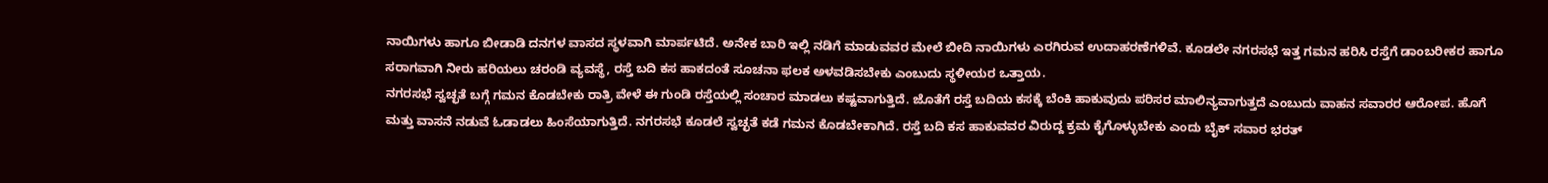ನಾಯಿಗಳು ಹಾಗೂ ಬೀಡಾಡಿ ದನಗಳ ವಾಸದ ಸ್ಥಳವಾಗಿ ಮಾರ್ಪಟಿದೆ. ಅನೇಕ ಬಾರಿ ಇಲ್ಲಿ ನಡಿಗೆ ಮಾಡುವವರ ಮೇಲೆ ಬೀದಿ ನಾಯಿಗಳು ಎರಗಿರುವ ಉದಾಹರಣೆಗಳಿವೆ. ಕೂಡಲೇ ನಗರಸಭೆ ಇತ್ತ ಗಮನ ಹರಿಸಿ ರಸ್ತೆಗೆ ಡಾಂಬರೀಕರ ಹಾಗೂ ಸರಾಗವಾಗಿ ನೀರು ಹರಿಯಲು ಚರಂಡಿ ವ್ಯವಸ್ಥೆ, ರಸ್ತೆ ಬದಿ ಕಸ ಹಾಕದಂತೆ ಸೂಚನಾ ಫಲಕ ಅಳವಡಿಸಬೇಕು ಎಂಬುದು ಸ್ಥಳೀಯರ ಒತ್ತಾಯ.
ನಗರಸಭೆ ಸ್ವಚ್ಛತೆ ಬಗ್ಗೆ ಗಮನ ಕೊಡಬೇಕು ರಾತ್ರಿ ವೇಳೆ ಈ ಗುಂಡಿ ರಸ್ತೆಯಲ್ಲಿ ಸಂಚಾರ ಮಾಡಲು ಕಷ್ಟವಾಗುತ್ತಿದೆ. ಜೊತೆಗೆ ರಸ್ತೆ ಬದಿಯ ಕಸಕ್ಕೆ ಬೆಂಕಿ ಹಾಕುವುದು ಪರಿಸರ ಮಾಲಿನ್ಯವಾಗುತ್ತದೆ ಎಂಬುದು ವಾಹನ ಸವಾರರ ಆರೋಪ. ಹೊಗೆ ಮತ್ತು ವಾಸನೆ ನಡುವೆ ಓಡಾಡಲು ಹಿಂಸೆಯಾಗುತ್ತಿದೆ. ನಗರಸಭೆ ಕೂಡಲೆ ಸ್ವಚ್ಛತೆ ಕಡೆ ಗಮನ ಕೊಡಬೇಕಾಗಿದೆ. ರಸ್ತೆ ಬದಿ ಕಸ ಹಾಕುವವರ ವಿರುದ್ದ ಕ್ರಮ ಕೈಗೊಳ್ಳುಬೇಕು ಎಂದು ಬೈಕ್ ಸವಾರ ಭರತ್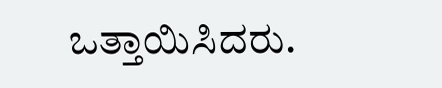ಒತ್ತಾಯಿಸಿದರು.